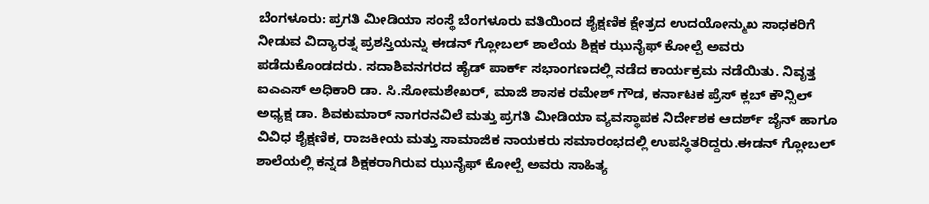ಬೆಂಗಳೂರು: ಪ್ರಗತಿ ಮೀಡಿಯಾ ಸಂಸ್ಥೆ ಬೆಂಗಳೂರು ವತಿಯಿಂದ ಶೈಕ್ಷಣಿಕ ಕ್ಷೇತ್ರದ ಉದಯೋನ್ಮುಖ ಸಾಧಕರಿಗೆ ನೀಡುವ ವಿದ್ಯಾರತ್ನ ಪ್ರಶಸ್ತಿಯನ್ನು ಈಡನ್ ಗ್ಲೋಬಲ್ ಶಾಲೆಯ ಶಿಕ್ಷಕ ಝುನೈಫ್ ಕೋಲ್ಪೆ ಅವರು ಪಡೆದುಕೊಂಡದರು. ಸದಾಶಿವನಗರದ ಹೈಡ್ ಪಾರ್ಕ್ ಸಭಾಂಗಣದಲ್ಲಿ ನಡೆದ ಕಾರ್ಯಕ್ರಮ ನಡೆಯಿತು. ನಿವೃತ್ತ ಐಎಎಸ್ ಅಧಿಕಾರಿ ಡಾ. ಸಿ.ಸೋಮಶೇಖರ್, ಮಾಜಿ ಶಾಸಕ ರಮೇಶ್ ಗೌಡ, ಕರ್ನಾಟಕ ಪ್ರೆಸ್ ಕ್ಲಬ್ ಕೌನ್ಸಿಲ್ ಅಧ್ಯಕ್ಷ ಡಾ. ಶಿವಕುಮಾರ್ ನಾಗರನವಿಲೆ ಮತ್ತು ಪ್ರಗತಿ ಮೀಡಿಯಾ ವ್ಯವಸ್ಥಾಪಕ ನಿರ್ದೇಶಕ ಆದರ್ಶ್ ಜೈನ್ ಹಾಗೂ ವಿವಿಧ ಶೈಕ್ಷಣಿಕ, ರಾಜಕೀಯ ಮತ್ತು ಸಾಮಾಜಿಕ ನಾಯಕರು ಸಮಾರಂಭದಲ್ಲಿ ಉಪಸ್ಥಿತರಿದ್ದರು.ಈಡನ್ ಗ್ಲೋಬಲ್ ಶಾಲೆಯಲ್ಲಿ ಕನ್ನಡ ಶಿಕ್ಷಕರಾಗಿರುವ ಝುನೈಫ್ ಕೋಲ್ಪೆ ಅವರು ಸಾಹಿತ್ಯ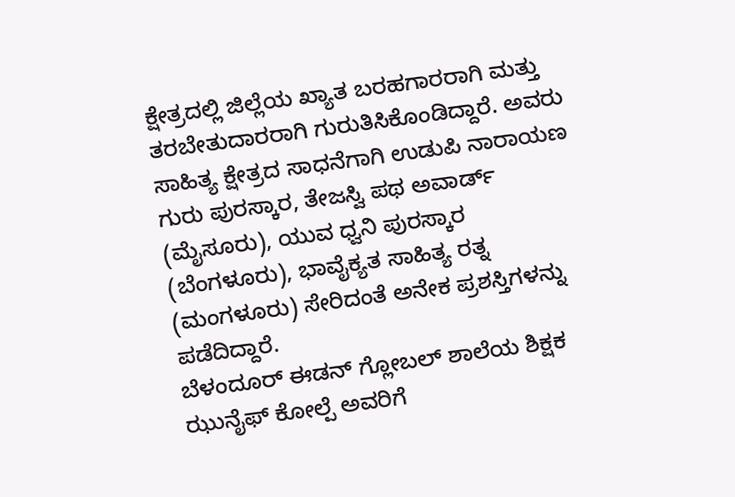ಕ್ಷೇತ್ರದಲ್ಲಿ ಜಿಲ್ಲೆಯ ಖ್ಯಾತ ಬರಹಗಾರರಾಗಿ ಮತ್ತು ತರಬೇತುದಾರರಾಗಿ ಗುರುತಿಸಿಕೊಂಡಿದ್ದಾರೆ. ಅವರು ಸಾಹಿತ್ಯ ಕ್ಷೇತ್ರದ ಸಾಧನೆಗಾಗಿ ಉಡುಪಿ ನಾರಾಯಣ ಗುರು ಪುರಸ್ಕಾರ, ತೇಜಸ್ವಿ ಪಥ ಅವಾರ್ಡ್ (ಮೈಸೂರು), ಯುವ ಧ್ವನಿ ಪುರಸ್ಕಾರ (ಬೆಂಗಳೂರು), ಭಾವೈಕ್ಯತ ಸಾಹಿತ್ಯ ರತ್ನ (ಮಂಗಳೂರು) ಸೇರಿದಂತೆ ಅನೇಕ ಪ್ರಶಸ್ತಿಗಳನ್ನು ಪಡೆದಿದ್ದಾರೆ.
ಬೆಳಂದೂರ್ ಈಡನ್ ಗ್ಲೋಬಲ್ ಶಾಲೆಯ ಶಿಕ್ಷಕ ಝುನೈಫ್ ಕೋಲ್ಪೆ ಅವರಿಗೆ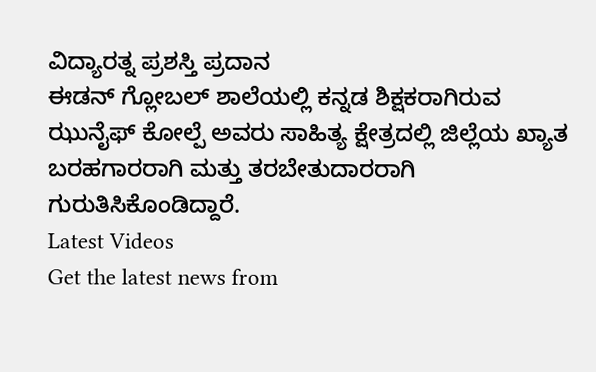ವಿದ್ಯಾರತ್ನ ಪ್ರಶಸ್ತಿ ಪ್ರದಾನ
ಈಡನ್ ಗ್ಲೋಬಲ್ ಶಾಲೆಯಲ್ಲಿ ಕನ್ನಡ ಶಿಕ್ಷಕರಾಗಿರುವ ಝುನೈಫ್ ಕೋಲ್ಪೆ ಅವರು ಸಾಹಿತ್ಯ ಕ್ಷೇತ್ರದಲ್ಲಿ ಜಿಲ್ಲೆಯ ಖ್ಯಾತ ಬರಹಗಾರರಾಗಿ ಮತ್ತು ತರಬೇತುದಾರರಾಗಿ ಗುರುತಿಸಿಕೊಂಡಿದ್ದಾರೆ.
Latest Videos
Get the latest news from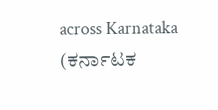across Karnataka (ಕರ್ನಾಟಕ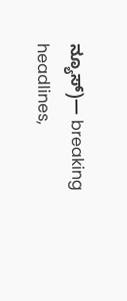ನ್ಯೂಸ್)— breaking headlines,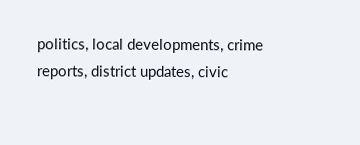politics, local developments, crime reports, district updates, civic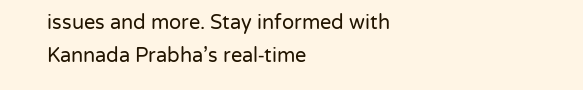issues and more. Stay informed with Kannada Prabha’s real‑time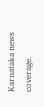Karnataka news coverage.